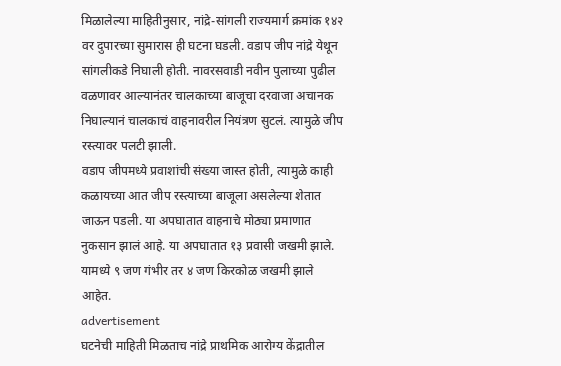मिळालेल्या माहितीनुसार, नांद्रे-सांगली राज्यमार्ग क्रमांक १४२ वर दुपारच्या सुमारास ही घटना घडली. वडाप जीप नांद्रे येथून सांगलीकडे निघाली होती. नावरसवाडी नवीन पुलाच्या पुढील वळणावर आल्यानंतर चालकाच्या बाजूचा दरवाजा अचानक निघाल्यानं चालकाचं वाहनावरील नियंत्रण सुटलं. त्यामुळे जीप रस्त्यावर पलटी झाली.
वडाप जीपमध्ये प्रवाशांची संख्या जास्त होती, त्यामुळे काही कळायच्या आत जीप रस्त्याच्या बाजूला असलेल्या शेतात जाऊन पडली. या अपघातात वाहनाचे मोठ्या प्रमाणात नुकसान झालं आहे. या अपघातात १३ प्रवासी जखमी झाले. यामध्ये ९ जण गंभीर तर ४ जण किरकोळ जखमी झाले आहेत.
advertisement
घटनेची माहिती मिळताच नांद्रे प्राथमिक आरोग्य केंद्रातील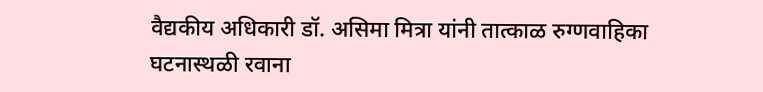वैद्यकीय अधिकारी डॉ. असिमा मित्रा यांनी तात्काळ रुग्णवाहिका घटनास्थळी रवाना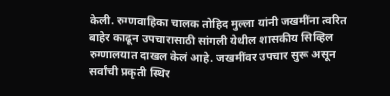केली. रुग्णवाहिका चालक तोहिद मुल्ला यांनी जखमींना त्वरित बाहेर काढून उपचारासाठी सांगली येथील शासकीय सिव्हिल रुग्णालयात दाखल केलं आहे. जखमींवर उपचार सुरू असून सर्वांची प्रकृती स्थिर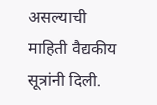असल्याची माहिती वैद्यकीय सूत्रांनी दिली.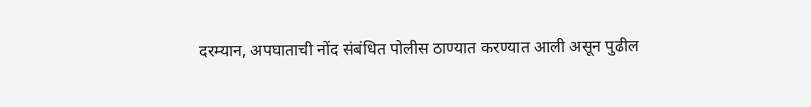दरम्यान, अपघाताची नोंद संबंधित पोलीस ठाण्यात करण्यात आली असून पुढील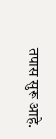तपास सुरू आहे.